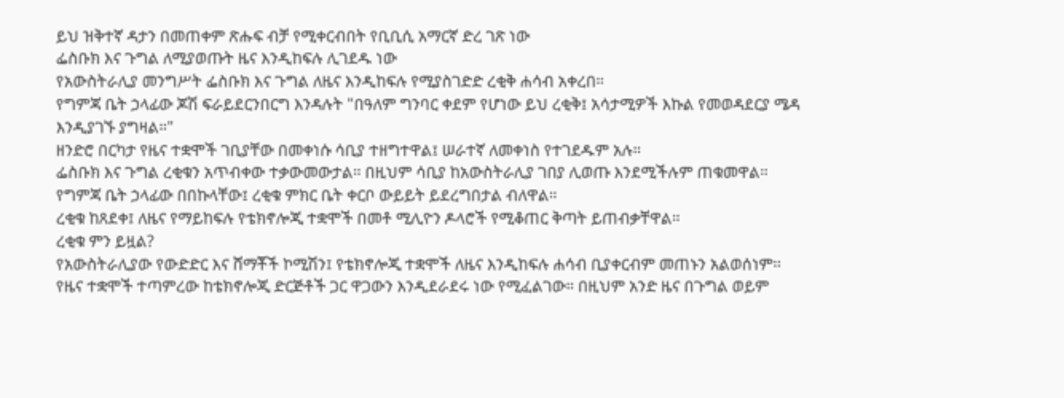ይህ ዝቅተኛ ዳታን በመጠቀም ጽሑፍ ብቻ የሚቀርብበት የቢቢሲ አማርኛ ድረ ገጽ ነው
ፌስቡክ እና ጉግል ለሚያወጡት ዜና እንዲከፍሉ ሊገደዱ ነው
የአውስትራሊያ መንግሥት ፌስቡክ እና ጉግል ለዜና እንዲከፍሉ የሚያስገድድ ረቂቅ ሐሳብ አቀረበ።
የግምጃ ቤት ኃላፊው ጆሽ ፍራይደርንበርግ እንዳሉት "በዓለም ግንባር ቀደም የሆነው ይህ ረቂቅ፤ አሳታሚዎች እኩል የመወዳደርያ ሜዳ እንዲያገኙ ያግዛል።"
ዘንድሮ በርካታ የዜና ተቋሞች ገቢያቸው በመቀነሱ ሳቢያ ተዘግተዋል፤ ሠራተኛ ለመቀነስ የተገደዱም አሉ።
ፌስቡክ እና ጉግል ረቂቁን አጥብቀው ተቃውመውታል። በዚህም ሳቢያ ከአውስትራሊያ ገበያ ሊወጡ እንደሚችሉም ጠቁመዋል።
የግምጃ ቤት ኃላፊው በበኩላቸው፤ ረቂቁ ምክር ቤት ቀርቦ ውይይት ይደረግበታል ብለዋል።
ረቂቁ ከጸደቀ፤ ለዜና የማይከፍሉ የቴክኖሎጂ ተቋሞች በመቶ ሚሊዮን ዶላሮች የሚቆጠር ቅጣት ይጠብቃቸዋል።
ረቂቁ ምን ይዟል?
የአውስትራሊያው የውድድር እና ሸማቾች ኮሚሽን፤ የቴክኖሎጂ ተቋሞች ለዜና እንዲከፍሉ ሐሳብ ቢያቀርብም መጠኑን አልወሰነም።
የዜና ተቋሞች ተጣምረው ከቴክኖሎጂ ድርጅቶች ጋር ዋጋውን እንዲደራደሩ ነው የሚፈልገው። በዚህም አንድ ዜና በጉግል ወይም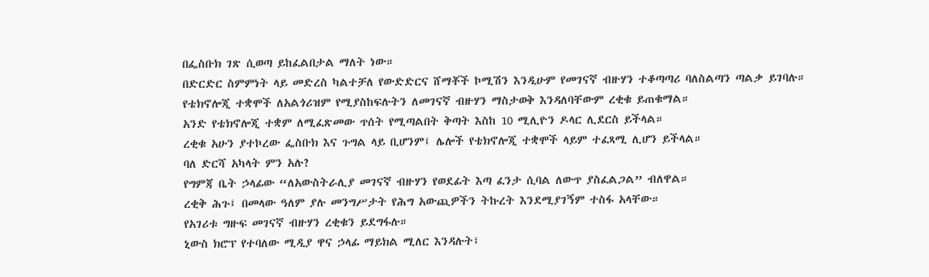በፌስቡክ ገጽ ሲወጣ ይከፈልበታል ማለት ነው።
በድርድር ስምምነት ላይ መድረስ ካልተቻለ የውድድርና ሸማቾች ኮሚሽን እንዲሁም የመገናኛ ብዙሃን ተቆጣጣሪ ባለስልጣን ጣልቃ ይገባሉ።
የቴክኖሎጂ ተቋሞች ለአልጎሪዝም የሚያስከፍሉትን ለመገናኛ ብዙሃን ማስታወቅ እንዳለባቸውም ረቂቁ ይጠቁማል።
አንድ የቴክኖሎጂ ተቋም ለሚፈጽመው ጥሰት የሚጣልበት ቅጣት እስከ 10 ሚሊዮን ዶላር ሊደርስ ይችላል።
ረቂቁ አሁን ያተኮረው ፌስቡክ እና ጉግል ላይ ቢሆንም፤ ሌሎች የቴክኖሎጂ ተቋሞች ላይም ተፈጻሚ ሊሆን ይችላል።
ባለ ድርሻ አካላት ምን አሉ?
የግምጃ ቤት ኃላፊው “ለአውስትራሊያ መገናኛ ብዙሃን የወደፊት እጣ ፈንታ ሲባል ለውጥ ያስፈልጋል” ብለዋል።
ረቂቅ ሕጉ፤ በመላው ዓለም ያሉ መንግሥታት የሕግ አውጪዎችን ትኩረት እንደሚያገኝም ተስፋ አላቸው።
የአገሪቱ ግዙፍ መገናኛ ብዙሃን ረቂቁን ይደግፋሉ።
ኒውስ ክሮፕ የተባለው ሚዲያ ዋና ኃላፊ ማይክል ሚለር እንዳሉት፤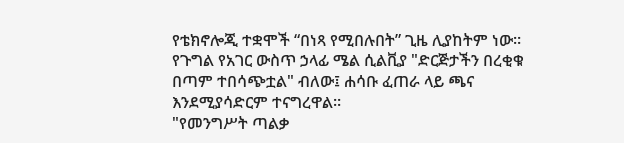የቴክኖሎጂ ተቋሞች “በነጻ የሚበሉበት” ጊዜ ሊያከትም ነው።
የጉግል የአገር ውስጥ ኃላፊ ሜል ሲልቪያ "ድርጅታችን በረቂቁ በጣም ተበሳጭቷል" ብለው፤ ሐሳቡ ፈጠራ ላይ ጫና እንደሚያሳድርም ተናግረዋል።
"የመንግሥት ጣልቃ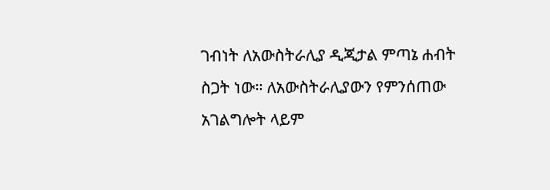ገብነት ለአውስትራሊያ ዲጂታል ምጣኔ ሐብት ስጋት ነው። ለአውስትራሊያውን የምንሰጠው አገልግሎት ላይም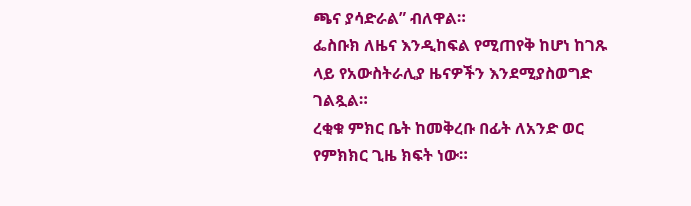ጫና ያሳድራል” ብለዋል።
ፌስቡክ ለዜና እንዲከፍል የሚጠየቅ ከሆነ ከገጹ ላይ የአውስትራሊያ ዜናዎችን እንደሚያስወግድ ገልጿል።
ረቂቁ ምክር ቤት ከመቅረቡ በፊት ለአንድ ወር የምክክር ጊዜ ክፍት ነው።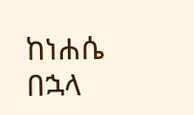ከነሐሴ በኋላ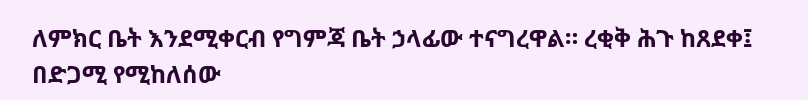ለምክር ቤት እንደሚቀርብ የግምጃ ቤት ኃላፊው ተናግረዋል። ረቂቅ ሕጉ ከጸደቀ፤ በድጋሚ የሚከለሰው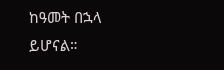ከዓመት በኋላ ይሆናል።